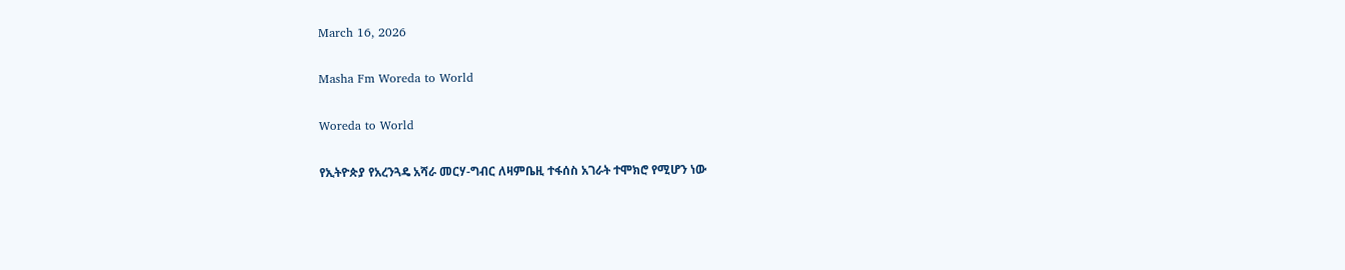March 16, 2026

Masha Fm Woreda to World

Woreda to World

የኢትዮጵያ የአረንጓዴ አሻራ መርሃ-ግብር ለዛምቤዚ ተፋሰስ አገራት ተሞክሮ የሚሆን ነው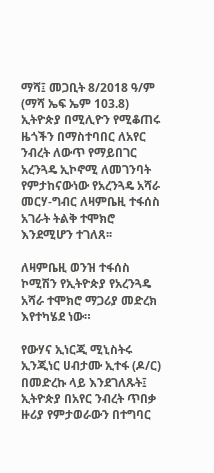ማሻ፤ መጋቢት 8/2018 ዓ/ም (ማሻ ኤፍ ኤም 103.8) ኢትዮጵያ በሚሊዮን የሚቆጠሩ ዜጎችን በማስተባበር ለአየር ንብረት ለውጥ የማይበገር አረንጓዴ ኢኮኖሚ ለመገንባት የምታከናውነው የአረንጓዴ አሻራ መርሃ-ግብር ለዛምቤዚ ተፋሰስ አገራት ትልቅ ተሞክሮ እንደሚሆን ተገለጸ፡፡

ለዛምቤዚ ወንዝ ተፋሰስ ኮሚሽን የኢትዮጵያ የአረንጓዴ አሻራ ተሞክሮ ማጋሪያ መድረክ እየተካሄደ ነው።

የውሃና ኢነርጂ ሚኒስትሩ ኢንጂነር ሀብታሙ ኢተፋ (ዶ/ር) በመድረኩ ላይ እንደገለጹት፤ ኢትዮጵያ በአየር ንብረት ጥበቃ ዙሪያ የምታወራውን በተግባር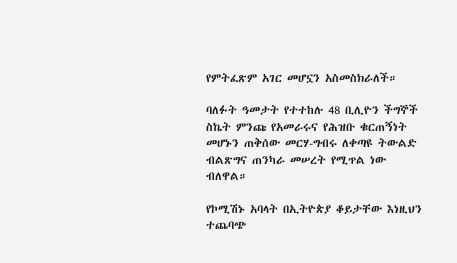የምትፈጽም አገር መሆኗን አስመስክራለች።

ባለፉት ዓመታት የተተከሉ 48 ቢሊዮን ችግኞች ስኬት ምንጩ የአመራሩና የሕዝቡ ቁርጠኝነት መሆኑን ጠቅሰው መርሃ-ግብሩ ለቀጣዩ ትውልድ ብልጽግና ጠንካራ መሠረት የሚጥል ነው ብለዋል።

የኮሚሽኑ አባላት በኢትዮጵያ ቆይታቸው እነዚህን ተጨባጭ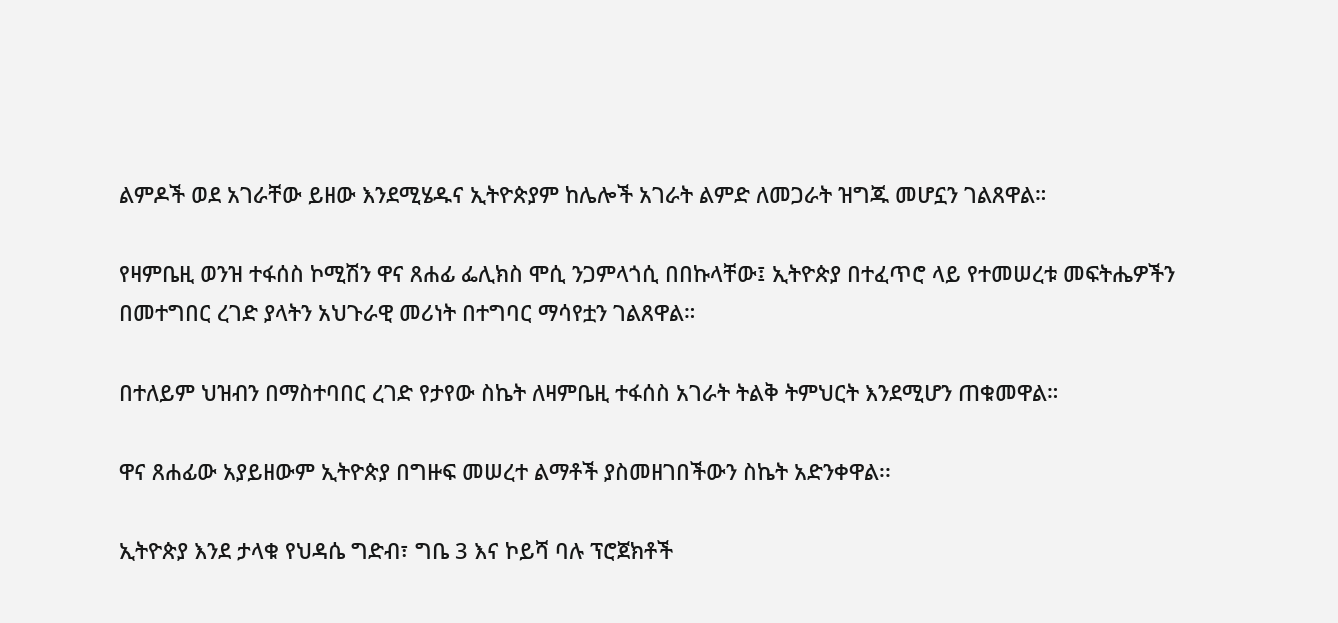ልምዶች ወደ አገራቸው ይዘው እንደሚሄዱና ኢትዮጵያም ከሌሎች አገራት ልምድ ለመጋራት ዝግጁ መሆኗን ገልጸዋል።

የዛምቤዚ ወንዝ ተፋሰስ ኮሚሽን ዋና ጸሐፊ ፌሊክስ ሞሲ ንጋምላጎሲ በበኩላቸው፤ ኢትዮጵያ በተፈጥሮ ላይ የተመሠረቱ መፍትሔዎችን በመተግበር ረገድ ያላትን አህጉራዊ መሪነት በተግባር ማሳየቷን ገልጸዋል።

በተለይም ህዝብን በማስተባበር ረገድ የታየው ስኬት ለዛምቤዚ ተፋሰስ አገራት ትልቅ ትምህርት እንደሚሆን ጠቁመዋል።

ዋና ጸሐፊው አያይዘውም ኢትዮጵያ በግዙፍ መሠረተ ልማቶች ያስመዘገበችውን ስኬት አድንቀዋል፡፡

ኢትዮጵያ እንደ ታላቁ የህዳሴ ግድብ፣ ግቤ 3 እና ኮይሻ ባሉ ፕሮጀክቶች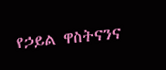የኃይል ዋስትናንና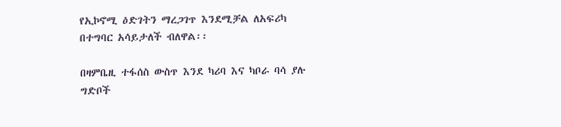የኢኮኖሚ ዕድገትን ማረጋገጥ እንደሚቻል ለአፍሪካ በተግባር አሳይታለች ብለዋል፡፡

በዛምቤዚ ተፋሰስ ውስጥ እንደ ካሪባ እና ካቦራ ባሳ ያሉ ግድቦች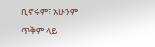ቢኖሩም፣ አሁንም ጥቅም ላይ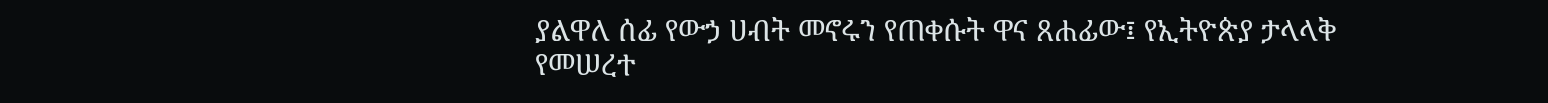ያልዋለ ሰፊ የውኃ ሀብት መኖሩን የጠቀሱት ዋና ጸሐፊው፤ የኢትዮጵያ ታላላቅ የመሠረተ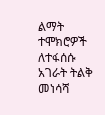ልማት ተሞክሮዎች ለተፋሰሱ አገራት ትልቅ መነሳሻ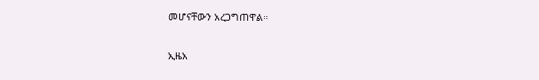መሆናቸውን አረጋግጠዋል።

ኢዜአ